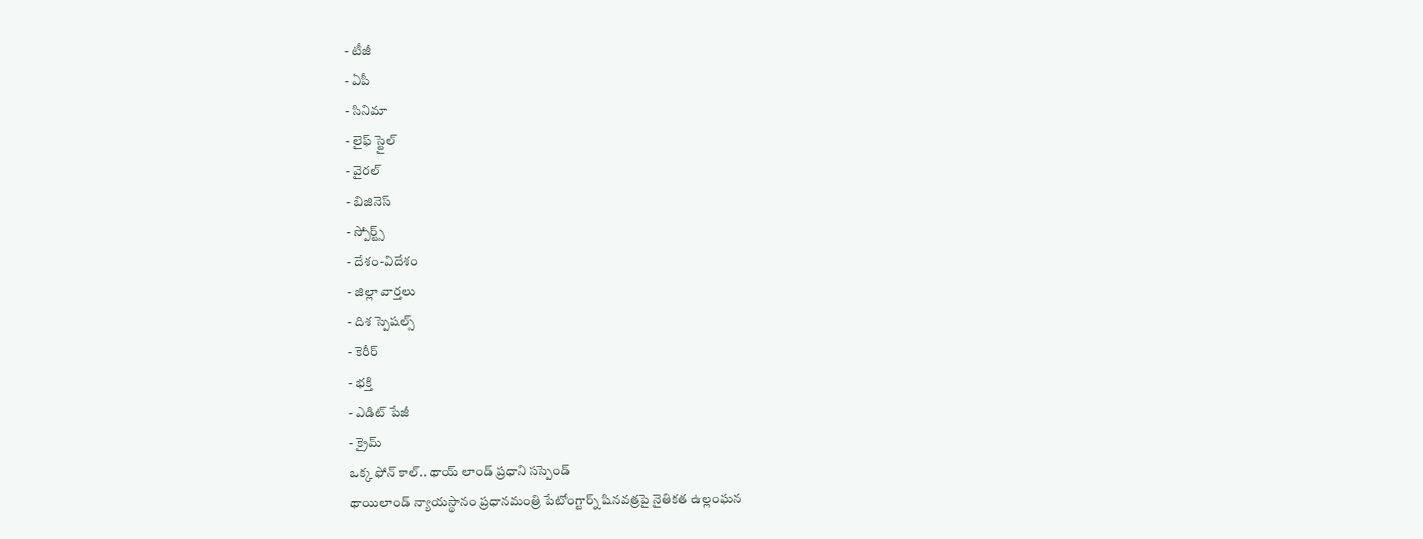- టీజీ
- ఏపీ
- సినిమా
- లైఫ్ స్టైల్
- వైరల్
- బిజినెస్
- స్పోర్ట్స్
- దేశం-విదేశం
- జిల్లా వార్తలు
- దిశ స్పెషల్స్
- కెరీర్
- భక్తి
- ఎడిట్ పేజీ
- క్రైమ్
ఒక్క ఫోన్ కాల్.. థాయ్ లాండ్ ప్రధాని సస్పెండ్
థాయిలాండ్ న్యాయస్థానం ప్రధానమంత్రి పేటోంగ్టార్న్ షినవత్రపై నైతికత ఉల్లంఘన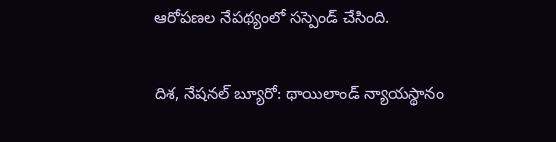ఆరోపణల నేపథ్యంలో సస్పెండ్ చేసింది.

దిశ, నేషనల్ బ్యూరో: థాయిలాండ్ న్యాయస్థానం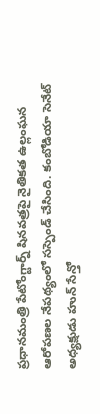ప్రధానమంత్రి పేటోంగ్టార్న్ షినవత్రపై నైతికత ఉల్లంఘన ఆరోపణల నేపథ్యంలో సస్పెండ్ చేసింది. కంబోడియా సెనేట్ అధ్యక్షుడు హున్ సేన్తో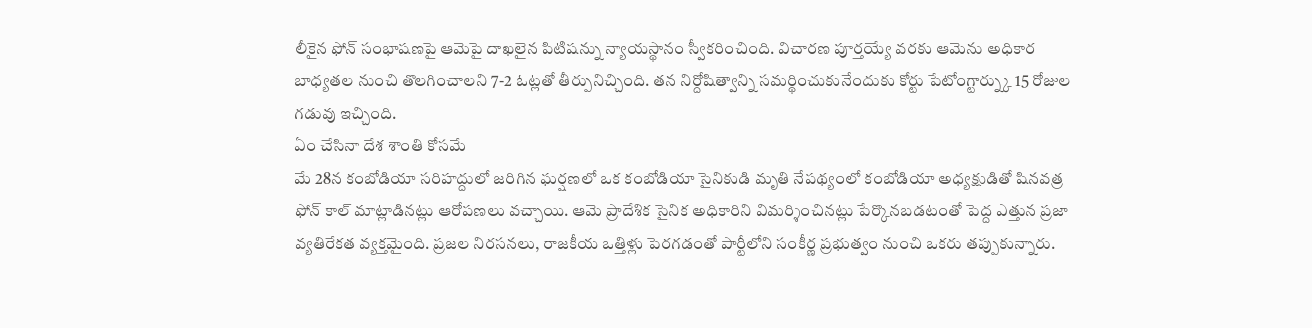లీకైన ఫోన్ సంభాషణపై ఆమెపై దాఖలైన పిటిషన్ను న్యాయస్థానం స్వీకరించింది. విచారణ పూర్తయ్యే వరకు ఆమెను అధికార బాధ్యతల నుంచి తొలగించాలని 7-2 ఓట్లతో తీర్పునిచ్చింది. తన నిర్దోషిత్వాన్ని సమర్థించుకునేందుకు కోర్టు పేటోంగ్టార్న్కు 15 రోజుల గడువు ఇచ్చింది.
ఏం చేసినా దేశ శాంతి కోసమే
మే 28న కంబోడియా సరిహద్దులో జరిగిన ఘర్షణలో ఒక కంబోడియా సైనికుడి మృతి నేపథ్యంలో కంబోడియా అధ్యక్షుడితో షినవత్ర ఫోన్ కాల్ మాట్లాడినట్లు ఆరోపణలు వచ్చాయి. ఆమె ప్రాదేశిక సైనిక అధికారిని విమర్శించినట్లు పేర్కొనబడటంతో పెద్ద ఎత్తున ప్రజా వ్యతిరేకత వ్యక్తమైంది. ప్రజల నిరసనలు, రాజకీయ ఒత్తిళ్లు పెరగడంతో పార్టీలోని సంకీర్ణ ప్రభుత్వం నుంచి ఒకరు తప్పుకున్నారు.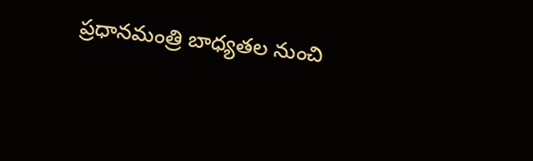ప్రధానమంత్రి బాధ్యతల నుంచి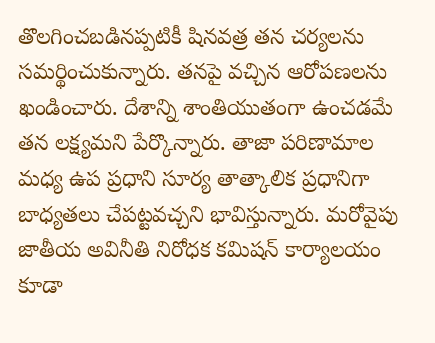తొలగించబడినప్పటికీ షినవత్ర తన చర్యలను సమర్థించుకున్నారు. తనపై వచ్చిన ఆరోపణలను ఖండించారు. దేశాన్ని శాంతియుతంగా ఉంచడమే తన లక్ష్యమని పేర్కొన్నారు. తాజా పరిణామాల మధ్య ఉప ప్రధాని సూర్య తాత్కాలిక ప్రధానిగా బాధ్యతలు చేపట్టవచ్చని భావిస్తున్నారు. మరోవైపు జాతీయ అవినీతి నిరోధక కమిషన్ కార్యాలయం కూడా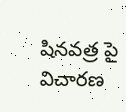షినవత్ర పై విచారణ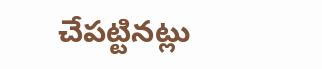చేపట్టినట్లు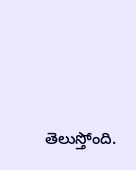తెలుస్తోంది.